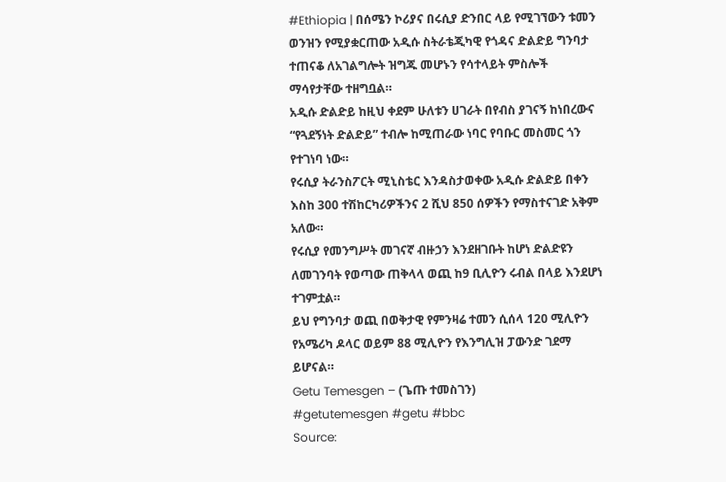#Ethiopia | በሰሜን ኮሪያና በሩሲያ ድንበር ላይ የሚገኘውን ቱመን ወንዝን የሚያቋርጠው አዲሱ ስትራቴጂካዊ የጎዳና ድልድይ ግንባታ ተጠናቆ ለአገልግሎት ዝግጁ መሆኑን የሳተላይት ምስሎች ማሳየታቸው ተዘግቧል።
አዲሱ ድልድይ ከዚህ ቀደም ሁለቱን ሀገራት በየብስ ያገናኝ ከነበረውና “የጓደኝነት ድልድይ” ተብሎ ከሚጠራው ነባር የባቡር መስመር ጎን የተገነባ ነው።
የሩሲያ ትራንስፖርት ሚኒስቴር እንዳስታወቀው አዲሱ ድልድይ በቀን እስከ 300 ተሽከርካሪዎችንና 2 ሺህ 850 ሰዎችን የማስተናገድ አቅም አለው።
የሩሲያ የመንግሥት መገናኛ ብዙኃን እንደዘገቡት ከሆነ ድልድዩን ለመገንባት የወጣው ጠቅላላ ወጪ ከ9 ቢሊዮን ሩብል በላይ እንደሆነ ተገምቷል።
ይህ የግንባታ ወጪ በወቅታዊ የምንዛሬ ተመን ሲሰላ 120 ሚሊዮን የአሜሪካ ዶላር ወይም 88 ሚሊዮን የእንግሊዝ ፓውንድ ገደማ ይሆናል።
Getu Temesgen – (ጌጡ ተመስገን)
#getutemesgen #getu #bbc
Source: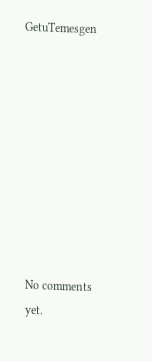GetuTemesgen









No comments yet.